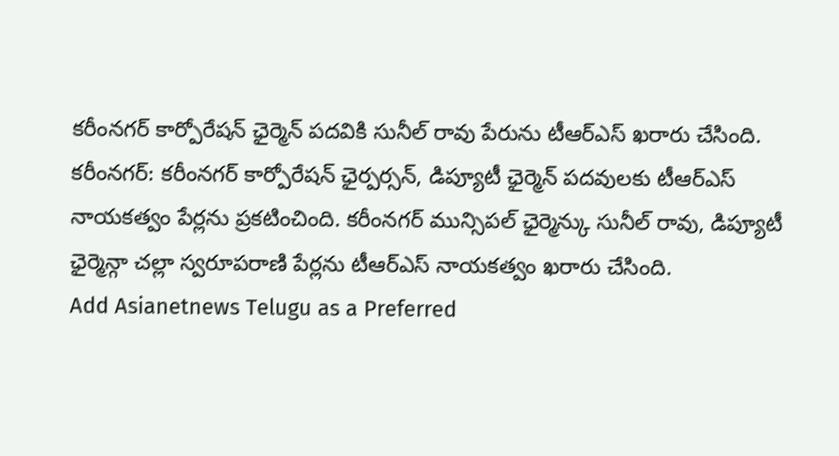కరీంనగర్ కార్పోరేషన్ ఛైర్మెన్ పదవికి సునీల్ రావు పేరును టీఆర్ఎస్ ఖరారు చేసింది.
కరీంనగర్: కరీంనగర్ కార్పోరేషన్ ఛైర్పర్సన్, డిప్యూటీ ఛైర్మెన్ పదవులకు టీఆర్ఎస్ నాయకత్వం పేర్లను ప్రకటించింది. కరీంనగర్ మున్సిపల్ ఛైర్మెన్కు సునీల్ రావు, డిప్యూటీ ఛైర్మెన్గా చల్లా స్వరూపరాణి పేర్లను టీఆర్ఎస్ నాయకత్వం ఖరారు చేసింది.
Add Asianetnews Telugu as a Preferred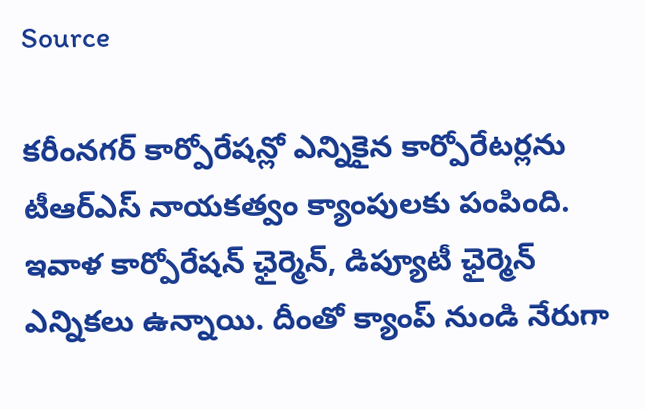Source

కరీంనగర్ కార్పోరేషన్లో ఎన్నికైన కార్పోరేటర్లను టీఆర్ఎస్ నాయకత్వం క్యాంపులకు పంపింది. ఇవాళ కార్పోరేషన్ ఛైర్మెన్, డిప్యూటీ ఛైర్మెన్ ఎన్నికలు ఉన్నాయి. దీంతో క్యాంప్ నుండి నేరుగా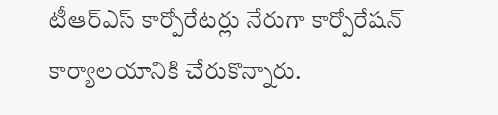టీఆర్ఎస్ కార్పోరేటర్లు నేరుగా కార్పోరేషన్ కార్యాలయానికి చేరుకొన్నారు.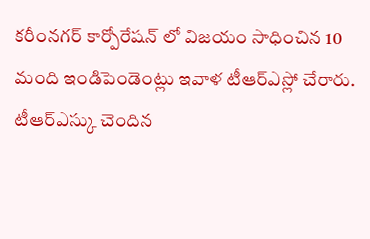కరీంనగర్ కార్పోరేషన్ లో విజయం సాధించిన 10 మంది ఇండిపెండెంట్లు ఇవాళ టీఆర్ఎస్లో చేరారు. టీఆర్ఎస్కు చెందిన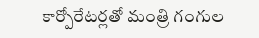కార్పోరేటర్లతో మంత్రి గంగుల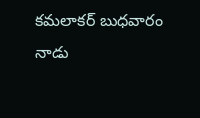కమలాకర్ బుధవారం నాడు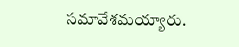సమావేశమయ్యారు.